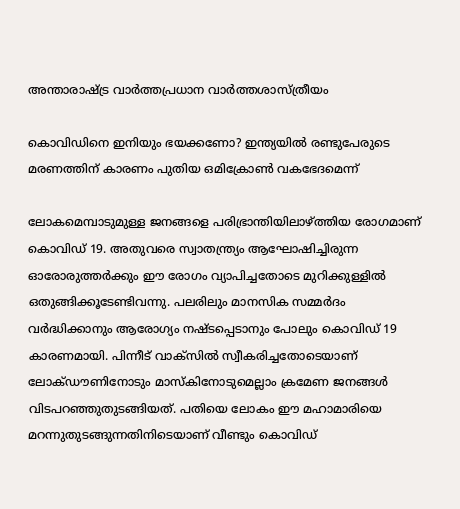അന്താരാഷ്ട്ര വാർത്തപ്രധാന വാർത്തശാസ്ത്രീയം

കൊവിഡിനെ ഇനിയും ഭയക്കണോ? ഇന്ത്യയിൽ രണ്ടുപേരുടെ മരണത്തിന് കാരണം പുതിയ ഒമിക്രോൺ വകഭേദമെന്ന്

ലോകമെമ്പാടുമുള്ള ജനങ്ങളെ പരിഭ്രാന്തിയിലാഴ്‌ത്തിയ രോഗമാണ് കൊവിഡ് 19. അതുവരെ സ്വാതന്ത്ര്യം ആഘോഷിച്ചിരുന്ന ഓരോരുത്തർക്കും ഈ രോഗം വ്യാപിച്ചതോടെ മുറിക്കുള്ളിൽ ഒതുങ്ങിക്കൂടേണ്ടിവന്നു. പലരിലും മാനസിക സമ്മർദം വർദ്ധിക്കാനും ആരോഗ്യം നഷ്‌ടപ്പെടാനും പോലും കൊവിഡ് 19 കാരണമായി. പിന്നീട് വാക്‌സിൽ സ്വീകരിച്ചതോടെയാണ് ലോക്‌ഡൗണിനോടും മാസ്‌കിനോടുമെല്ലാം ക്രമേണ ജനങ്ങൾ വിടപറഞ്ഞുതുടങ്ങിയത്. പതിയെ ലോകം ഈ മഹാമാരിയെ മറന്നുതുടങ്ങുന്നതിനിടെയാണ് വീണ്ടും കൊവിഡ്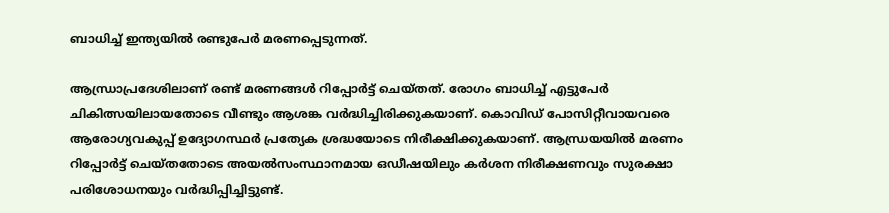ബാധിച്ച് ഇന്ത്യയിൽ രണ്ടുപേർ മരണപ്പെടുന്നത്.

ആന്ധ്രാപ്രദേശിലാണ് രണ്ട് മരണങ്ങൾ റിപ്പോർട്ട് ചെയ്‌തത്. രോഗം ബാധിച്ച് എട്ടുപേർ ചികിത്സയിലായതോടെ വീണ്ടും ആശങ്ക വർദ്ധിച്ചിരിക്കുകയാണ്. കൊവിഡ് പോസിറ്റീവായവരെ ആരോഗ്യവകുപ്പ് ഉദ്യോഗസ്ഥർ പ്രത്യേക ശ്രദ്ധയോടെ നിരീക്ഷിക്കുകയാണ്. ആന്ധ്രയയിൽ മരണം റിപ്പോർട്ട് ചെയ്‌തതോടെ അയൽസംസ്ഥാനമായ ഒഡീഷയിലും കർശന നിരീക്ഷണവും സുരക്ഷാ പരിശോധനയും വർദ്ധിപ്പിച്ചിട്ടുണ്ട്.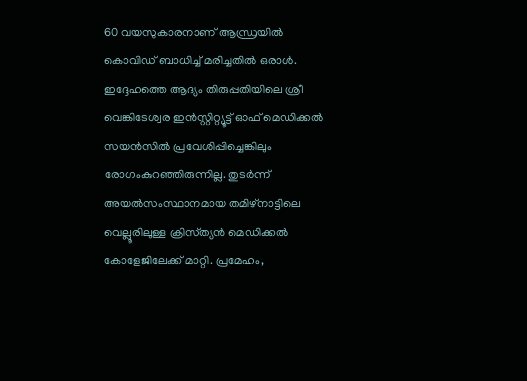60 വയസുകാരനാണ് ആന്ധ്രയിൽ കൊവിഡ് ബാധിച്ച് മരിച്ചതിൽ ഒരാൾ. ഇദ്ദേഹത്തെ ആദ്യം തിരുപ്പതിയിലെ ശ്രീ വെങ്കിടേശ്വര ഇൻസ്റ്റിറ്റ്യൂട്ട് ഓഫ് മെഡിക്കൽ സയൻസിൽ പ്രവേശിപ്പിച്ചെങ്കിലും രോഗംകുറഞ്ഞിരുന്നില്ല. തുടർന്ന് അയൽസംസ്ഥാനമായ തമിഴ്‌നാട്ടിലെ വെല്ലൂരിലുള്ള ക്രിസ്‌ത്യൻ മെഡിക്കൽ കോളേജിലേക്ക് മാറ്റി. പ്രമേഹം,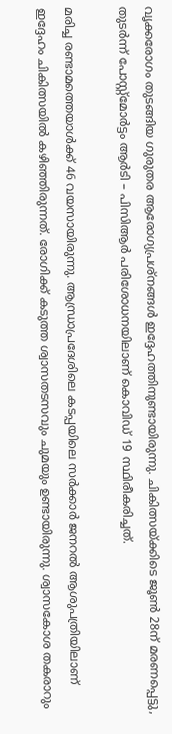വൃക്കരോഗം തുടങ്ങിയ ഗുരുതര ആരോഗ്യപ്രശ്‌നങ്ങൾ ഇദ്ദേഹത്തിനുണ്ടായിരുന്നു. ചികിത്സയ്‌ക്കിടെ ജൂൺ 28ന് മരണപ്പെട്ടു, തുടർന്ന് പോസ്റ്റ്‌മോർട്ടം ആർടി – പിസിആർ പരിശോധനയിലാണ് കൊവിഡ് 19 സ്ഥിരീകരിച്ചത്.

മരിച്ച രണ്ടാമത്തെയാൾക്ക് 46 വയസായിരുന്നു. ആന്ധ്രാപ്രദേശിലെ കടപ്പയിലെ സർക്കാർ ജനറൽ ആശുപത്രിയിലാണ് ഇദ്ദേഹം ചികിത്സയിൽ കഴിഞ്ഞിരുന്നത്. രോഗിക്ക് കടുത്ത ശ്വാസതടസവും ചുമയും ഉണ്ടായിരുന്നു. ശ്വാസകോശ തകരാറും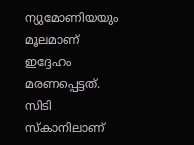ന്യുമോണിയയും മൂലമാണ് ഇദ്ദേഹം മരണപ്പെട്ടത്. സിടി സ്‌കാനിലാണ്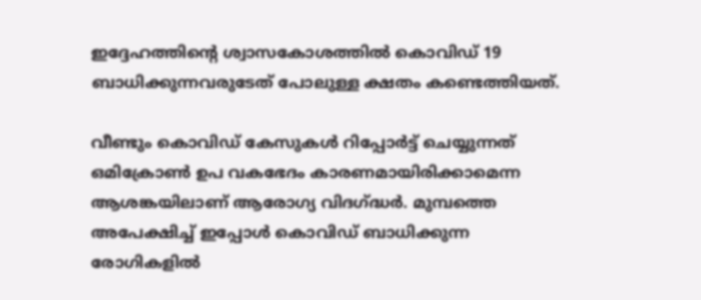ഇദ്ദേഹത്തിന്റെ ശ്വാസകോശത്തിൽ കൊവിഡ് 19 ബാധിക്കുന്നവരുടേത് പോലുള്ള ക്ഷതം കണ്ടെത്തിയത്.

വീണ്ടും കൊവിഡ് കേസുകൾ റിപ്പോർട്ട് ചെയ്യുന്നത് ഒമിക്രോൺ ഉപ വകഭേദം കാരണമായിരിക്കാമെന്ന ആശങ്കയിലാണ് ആരോഗ്യ വിദഗ്ദ്ധർ. മുമ്പത്തെ അപേക്ഷിച്ച് ഇപ്പോൾ കൊവിഡ് ബാധിക്കുന്ന രോഗികളിൽ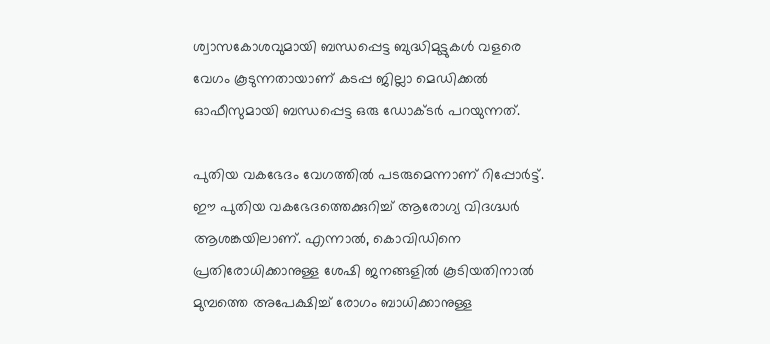ശ്വാസകോശവുമായി ബന്ധപ്പെട്ട ബുദ്ധിമുട്ടുകൾ വളരെ വേഗം കൂടുന്നതായാണ് കടപ്പ ജില്ലാ മെഡിക്കൽ ഓഫീസുമായി ബന്ധപ്പെട്ട ഒരു ഡോക്‌ടർ പറയുന്നത്.

പുതിയ വകഭേദം വേഗത്തിൽ പടരുമെന്നാണ് റിപ്പോർട്ട്. ഈ പുതിയ വകഭേദത്തെക്കുറിച്ച് ആരോഗ്യ വിദഗ്ദ്ധർ ആശങ്കയിലാണ്. എന്നാൽ, കൊവിഡിനെ പ്രതിരോധിക്കാനുള്ള ശേഷി ജനങ്ങളിൽ കൂടിയതിനാൽ മുമ്പത്തെ അപേക്ഷിച്ച് രോഗം ബാധിക്കാനുള്ള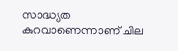സാദ്ധ്യത കുറവാണെന്നാണ് ചില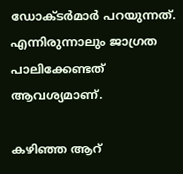ഡോക്‌ടർമാർ പറയുന്നത്. എന്നിരുന്നാലും ജാഗ്രത പാലിക്കേണ്ടത് ആവശ്യമാണ്.

കഴിഞ്ഞ ആറ്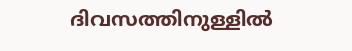ദിവസത്തിനുള്ളിൽ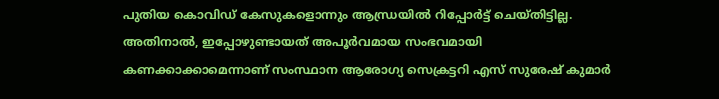പുതിയ കൊവിഡ് കേസുകളൊന്നും ആന്ധ്രയിൽ റിപ്പോർട്ട് ചെയ്‌തിട്ടില്ല. അതിനാൽ, ഇപ്പോഴുണ്ടായത് അപൂർവമായ സംഭവമായി കണക്കാക്കാമെന്നാണ് സംസ്ഥാന ആരോഗ്യ സെക്രട്ടറി എസ് സുരേഷ് കുമാർ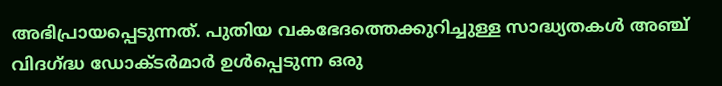അഭിപ്രായപ്പെടുന്നത്. പുതിയ വകഭേദത്തെക്കുറിച്ചുള്ള സാദ്ധ്യതകൾ അഞ്ച് വിദഗ്ദ്ധ ഡോക്‌ടർമാർ ഉൾപ്പെടുന്ന ഒരു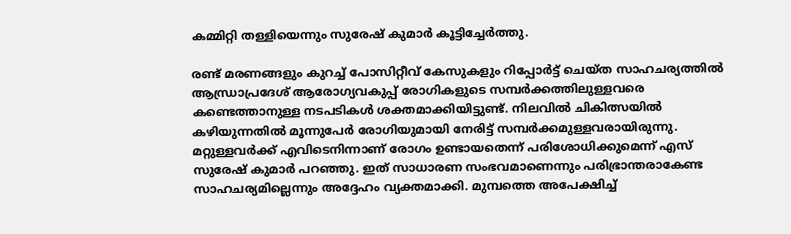കമ്മിറ്റി തള്ളിയെന്നും സുരേഷ് കുമാർ കൂട്ടിച്ചേർത്തു.

രണ്ട് മരണങ്ങളും കുറച്ച് പോസിറ്റീവ് കേസുകളും റിപ്പോർട്ട് ചെയ്‌ത സാഹചര്യത്തിൽ ആന്ധ്രാപ്രദേശ് ആരോഗ്യവകുപ്പ് രോഗികളുടെ സമ്പർക്കത്തിലുള്ളവരെ കണ്ടെത്താനുള്ള നടപടികൾ ശക്തമാക്കിയിട്ടുണ്ട്. നിലവിൽ ചികിത്സയിൽ കഴിയുന്നതിൽ മൂന്നുപേർ രോഗിയുമായി നേരിട്ട് സമ്പർക്കമുള്ളവരായിരുന്നു. മറ്റുള്ളവർക്ക് എവിടെനിന്നാണ് രോഗം ഉണ്ടായതെന്ന് പരിശോധിക്കുമെന്ന് എസ് സുരേഷ് കുമാർ പറഞ്ഞു. ഇത് സാധാരണ സംഭവമാണെന്നും പരിഭ്രാന്തരാകേണ്ട സാഹചര്യമില്ലെന്നും അദ്ദേഹം വ്യക്തമാക്കി. മുമ്പത്തെ അപേക്ഷിച്ച്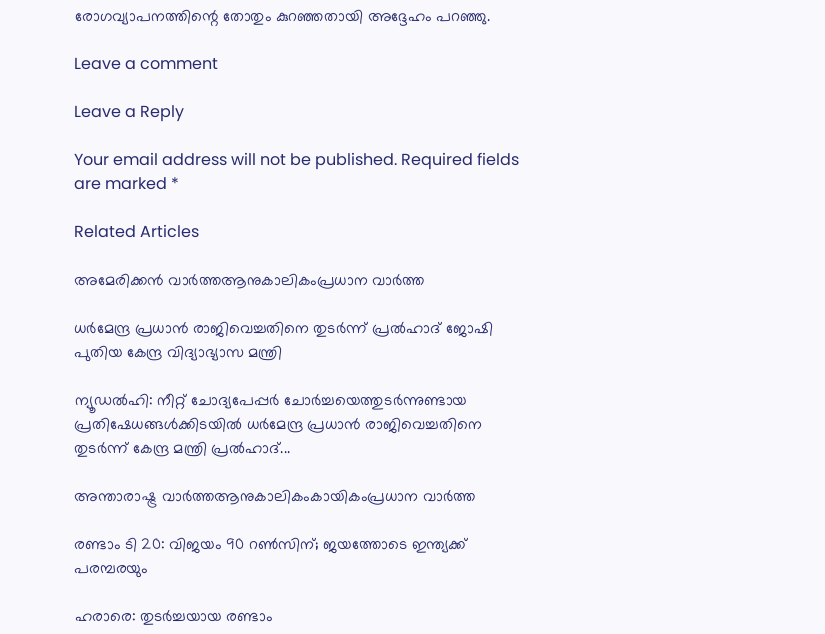രോഗവ്യാപനത്തിന്റെ തോതും കുറഞ്ഞതായി അദ്ദേഹം പറഞ്ഞു.

Leave a comment

Leave a Reply

Your email address will not be published. Required fields are marked *

Related Articles

അമേരിക്കൻ വാർത്തആനുകാലികംപ്രധാന വാർത്ത

ധർമേന്ദ്ര പ്രധാൻ രാജിവെച്ചതിനെ തുടർന്ന് പ്രൽഹാദ് ജോഷി പുതിയ കേന്ദ്ര വിദ്യാഭ്യാസ മന്ത്രി

ന്യൂഡൽഹി: നീറ്റ് ചോദ്യപേപ്പർ ചോർച്ചയെത്തുടർന്നുണ്ടായ പ്രതിഷേധങ്ങൾക്കിടയിൽ ധർമേന്ദ്ര പ്രധാൻ രാജിവെച്ചതിനെ തുടർന്ന് കേന്ദ്ര മന്ത്രി പ്രൽഹാദ്...

അന്താരാഷ്ട്ര വാർത്തആനുകാലികംകായികംപ്രധാന വാർത്ത

രണ്ടാം ടി 20: വിജയം 90 റണ്‍സിന്; ജയത്തോടെ ഇന്ത്യക്ക് പരമ്പരയും

ഹരാരെ: തുടര്‍ച്ചയായ രണ്ടാം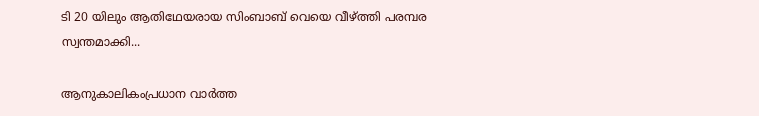ടി 20 യിലും ആതിഥേയരായ സിംബാബ് വെയെ വീഴ്ത്തി പരമ്പര സ്വന്തമാക്കി...

ആനുകാലികംപ്രധാന വാർത്ത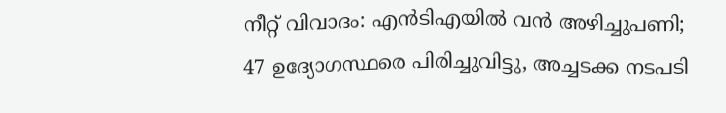നീറ്റ് വിവാദം: എൻടിഎയിൽ വൻ അഴിച്ചുപണി; 47 ഉദ്യോഗസ്ഥരെ പിരിച്ചുവിട്ടു, അച്ചടക്ക നടപടി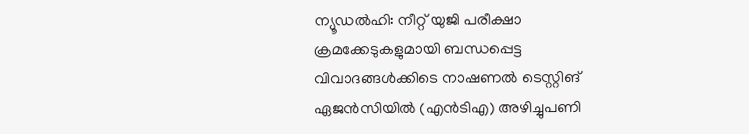ന്യൂഡൽഹി: നീറ്റ് യുജി പരീക്ഷാ ക്രമക്കേടുകളുമായി ബന്ധപ്പെട്ട വിവാദങ്ങൾക്കിടെ നാഷണൽ ടെസ്റ്റിങ് ഏജൻസിയിൽ (എൻടിഎ) അഴിച്ചുപണി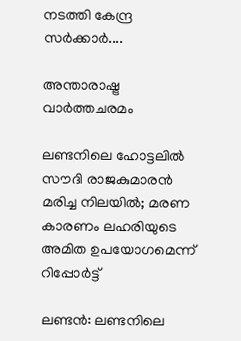നടത്തി കേന്ദ്ര സർക്കാർ....

അന്താരാഷ്ട്ര വാർത്തചരമം

ലണ്ടനിലെ ഹോട്ടലിൽ സൗദി രാജകുമാരൻ മരിച്ച നിലയിൽ; മരണ കാരണം ലഹരിയുടെ അമിത ഉപയോഗമെന്ന് റിപ്പോർട്ട്

ലണ്ടൻ: ലണ്ടനിലെ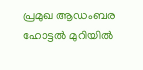പ്രമുഖ ആഡംബര ഹോട്ടൽ മുറിയിൽ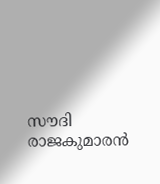സൗദി രാജകുമാരൻ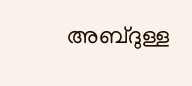അബ്ദുള്ള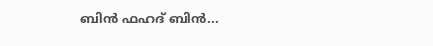ബിൻ ഫഹദ് ബിൻ...